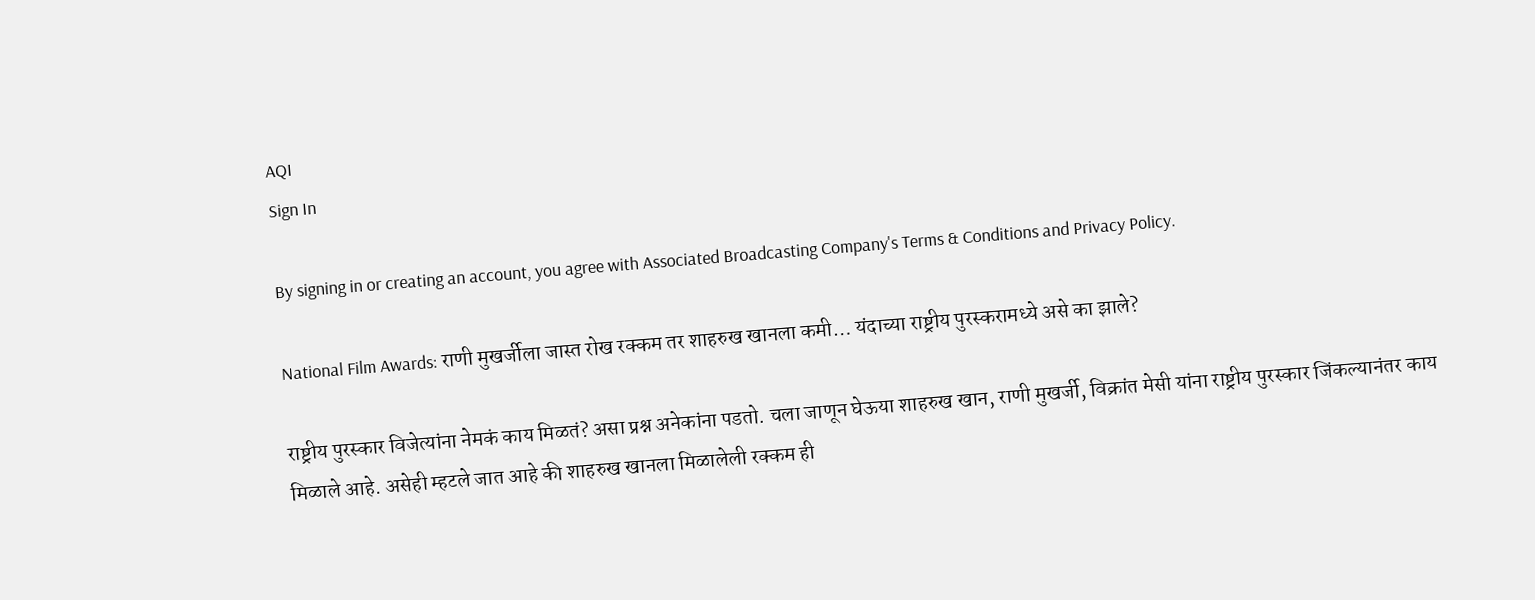AQI
Sign In

By signing in or creating an account, you agree with Associated Broadcasting Company's Terms & Conditions and Privacy Policy.

National Film Awards: राणी मुखर्जीला जास्त रोख रक्कम तर शाहरुख खानला कमी… यंदाच्या राष्ट्रीय पुरस्करामध्ये असे का झाले?

राष्ट्रीय पुरस्कार विजेत्यांना नेमकं काय मिळतं? असा प्रश्न अनेकांना पडतो. चला जाणून घेऊया शाहरुख खान, राणी मुखर्जी, विक्रांत मेसी यांना राष्ट्रीय पुरस्कार जिंकल्यानंतर काय मिळाले आहे. असेही म्हटले जात आहे की शाहरुख खानला मिळालेली रक्कम ही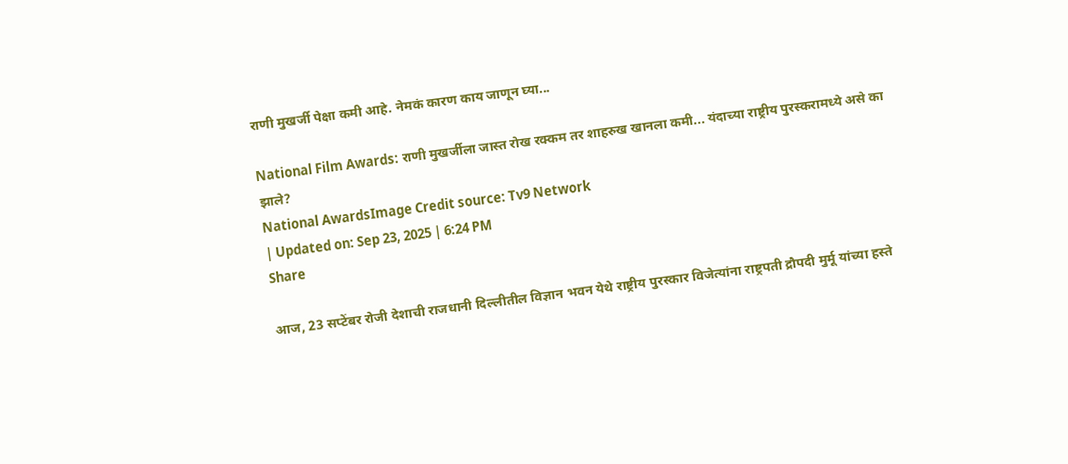राणी मुखर्जी पेक्षा कमी आहे. नेमकं कारण काय जाणून घ्या...

National Film Awards: राणी मुखर्जीला जास्त रोख रक्कम तर शाहरुख खानला कमी... यंदाच्या राष्ट्रीय पुरस्करामध्ये असे का झाले?
National AwardsImage Credit source: Tv9 Network
| Updated on: Sep 23, 2025 | 6:24 PM
Share

आज, 23 सप्टेंबर रोजी देशाची राजधानी दिल्लीतील विज्ञान भवन येथे राष्ट्रीय पुरस्कार विजेत्यांना राष्ट्रपती द्रौपदी मुर्मू यांच्या हस्ते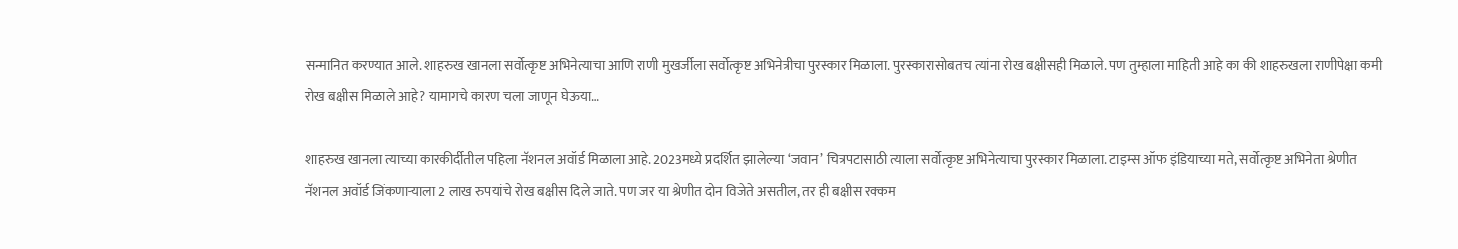सन्मानित करण्यात आले. शाहरुख खानला सर्वोत्कृष्ट अभिनेत्याचा आणि राणी मुखर्जीला सर्वोत्कृष्ट अभिनेत्रीचा पुरस्कार मिळाला. पुरस्कारासोबतच त्यांना रोख बक्षीसही मिळाले. पण तुम्हाला माहिती आहे का की शाहरुखला राणीपेक्षा कमी रोख बक्षीस मिळाले आहे? यामागचे कारण चला जाणून घेऊया…

शाहरुख खानला त्याच्या कारकीर्दीतील पहिला नॅशनल अवॉर्ड मिळाला आहे. 2023मध्ये प्रदर्शित झालेल्या ‘जवान’ चित्रपटासाठी त्याला सर्वोत्कृष्ट अभिनेत्याचा पुरस्कार मिळाला. टाइम्स ऑफ इंडियाच्या मते, सर्वोत्कृष्ट अभिनेता श्रेणीत नॅशनल अवॉर्ड जिंकणाऱ्याला 2 लाख रुपयांचे रोख बक्षीस दिले जाते. पण जर या श्रेणीत दोन विजेते असतील, तर ही बक्षीस रक्कम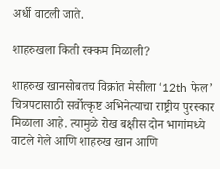अर्धी वाटली जाते.

शाहरुखला किती रक्कम मिळाली?

शाहरुख खानसोबतच विक्रांत मेसीला ‘12th फेल’ चित्रपटासाठी सर्वोत्कृष्ट अभिनेत्याचा राष्ट्रीय पुरस्कार मिळाला आहे. त्यामुळे रोख बक्षीस दोन भागांमध्ये वाटले गेले आणि शाहरुख खान आणि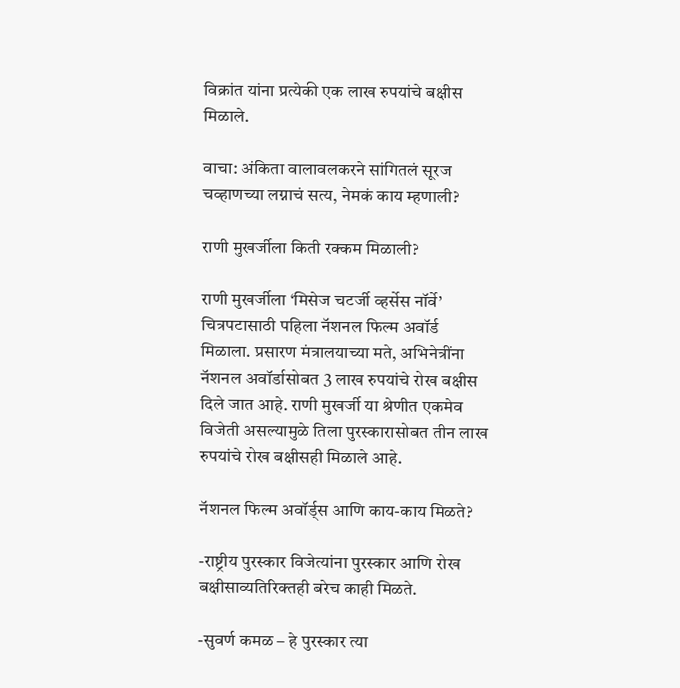विक्रांत यांना प्रत्येकी एक लाख रुपयांचे बक्षीस मिळाले.

वाचा: अंकिता वालावलकरने सांगितलं सूरज चव्हाणच्या लग्नाचं सत्य, नेमकं काय म्हणाली?

राणी मुखर्जीला किती रक्कम मिळाली?

राणी मुखर्जीला ‘मिसेज चटर्जी व्हर्सेस नॉर्वे’ चित्रपटासाठी पहिला नॅशनल फिल्म अवॉर्ड मिळाला. प्रसारण मंत्रालयाच्या मते, अभिनेत्रींना नॅशनल अवॉर्डासोबत 3 लाख रुपयांचे रोख बक्षीस दिले जात आहे. राणी मुखर्जी या श्रेणीत एकमेव विजेती असल्यामुळे तिला पुरस्कारासोबत तीन लाख रुपयांचे रोख बक्षीसही मिळाले आहे.

नॅशनल फिल्म अवॉर्ड्स आणि काय-काय मिळते?

-राष्ट्रीय पुरस्कार विजेत्यांना पुरस्कार आणि रोख बक्षीसाव्यतिरिक्तही बरेच काही मिळते.

-सुवर्ण कमळ – हे पुरस्कार त्या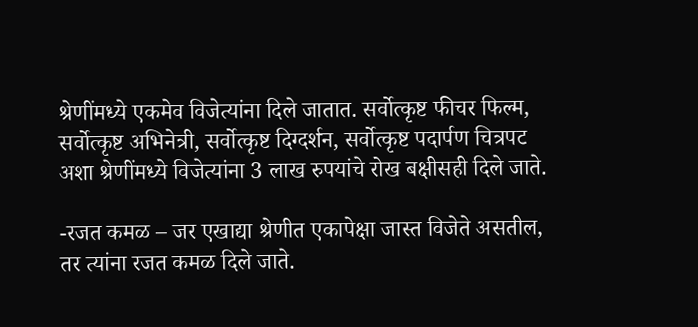श्रेणींमध्ये एकमेव विजेत्यांना दिले जातात. सर्वोत्कृष्ट फीचर फिल्म, सर्वोत्कृष्ट अभिनेत्री, सर्वोत्कृष्ट दिग्दर्शन, सर्वोत्कृष्ट पदार्पण चित्रपट अशा श्रेणींमध्ये विजेत्यांना 3 लाख रुपयांचे रोख बक्षीसही दिले जाते.

-रजत कमळ – जर एखाद्या श्रेणीत एकापेक्षा जास्त विजेते असतील, तर त्यांना रजत कमळ दिले जाते.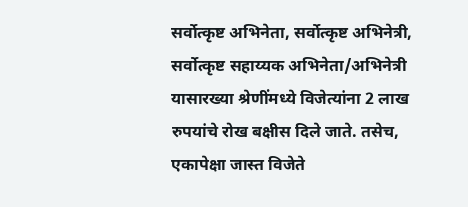सर्वोत्कृष्ट अभिनेता, सर्वोत्कृष्ट अभिनेत्री, सर्वोत्कृष्ट सहाय्यक अभिनेता/अभिनेत्री यासारख्या श्रेणींमध्ये विजेत्यांना 2 लाख रुपयांचे रोख बक्षीस दिले जाते. तसेच, एकापेक्षा जास्त विजेते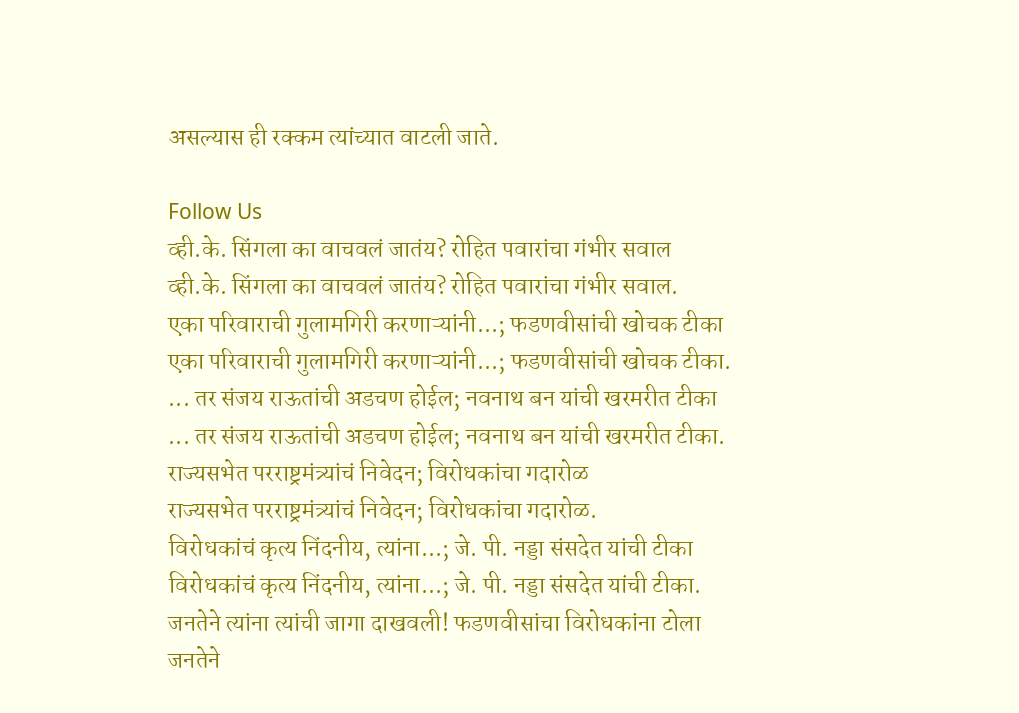असल्यास ही रक्कम त्यांच्यात वाटली जाते.

Follow Us
व्ही.के. सिंगला का वाचवलं जातंय? रोहित पवारांचा गंभीर सवाल
व्ही.के. सिंगला का वाचवलं जातंय? रोहित पवारांचा गंभीर सवाल.
एका परिवाराची गुलामगिरी करणाऱ्यांनी...; फडणवीसांची खोचक टीका
एका परिवाराची गुलामगिरी करणाऱ्यांनी...; फडणवीसांची खोचक टीका.
... तर संजय राऊतांची अडचण होईल; नवनाथ बन यांची खरमरीत टीका
... तर संजय राऊतांची अडचण होईल; नवनाथ बन यांची खरमरीत टीका.
राज्यसभेत परराष्ट्रमंत्र्यांचं निवेदन; विरोधकांचा गदारोळ
राज्यसभेत परराष्ट्रमंत्र्यांचं निवेदन; विरोधकांचा गदारोळ.
विरोधकांचं कृत्य निंदनीय, त्यांना...; जे. पी. नड्डा संसदेत यांची टीका
विरोधकांचं कृत्य निंदनीय, त्यांना...; जे. पी. नड्डा संसदेत यांची टीका.
जनतेने त्यांना त्यांची जागा दाखवली! फडणवीसांचा विरोधकांना टोला
जनतेने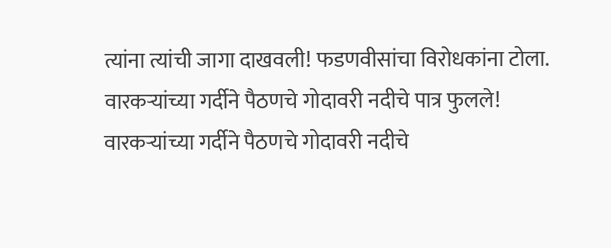त्यांना त्यांची जागा दाखवली! फडणवीसांचा विरोधकांना टोला.
वारकऱ्यांच्या गर्दीने पैठणचे गोदावरी नदीचे पात्र फुलले!
वारकऱ्यांच्या गर्दीने पैठणचे गोदावरी नदीचे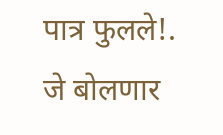पात्र फुलले!.
जे बोलणार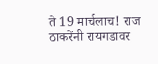ते 19 मार्चलाच! राज ठाकरेंनी रायगडावर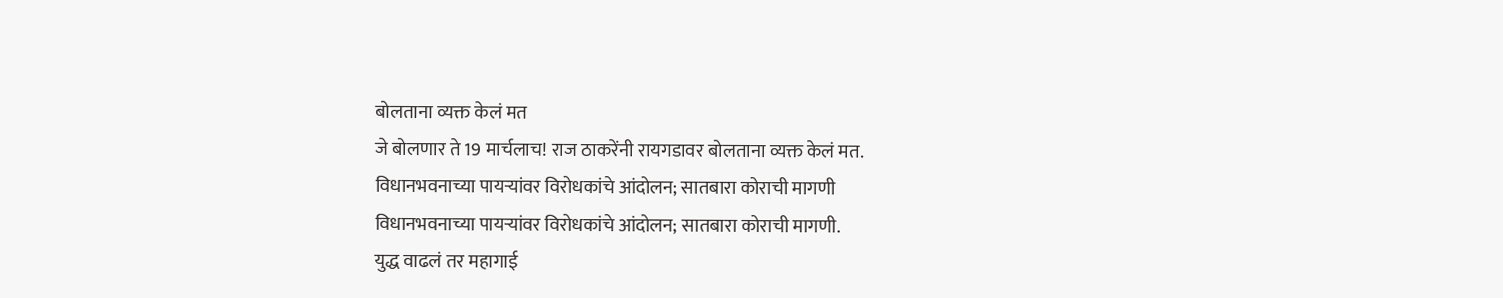बोलताना व्यक्त केलं मत
जे बोलणार ते 19 मार्चलाच! राज ठाकरेंनी रायगडावर बोलताना व्यक्त केलं मत.
विधानभवनाच्या पायऱ्यांवर विरोधकांचे आंदोलन; सातबारा कोराची मागणी
विधानभवनाच्या पायऱ्यांवर विरोधकांचे आंदोलन; सातबारा कोराची मागणी.
युद्ध वाढलं तर महागाई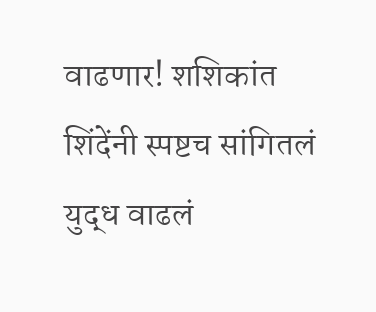वाढणार! शशिकांत शिंदेंनी स्पष्टच सांगितलं
युद्ध वाढलं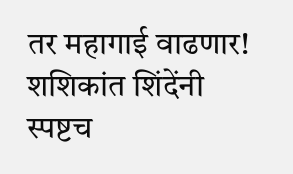तर महागाई वाढणार! शशिकांत शिंदेंनी स्पष्टच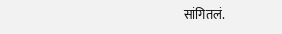सांगितलं.